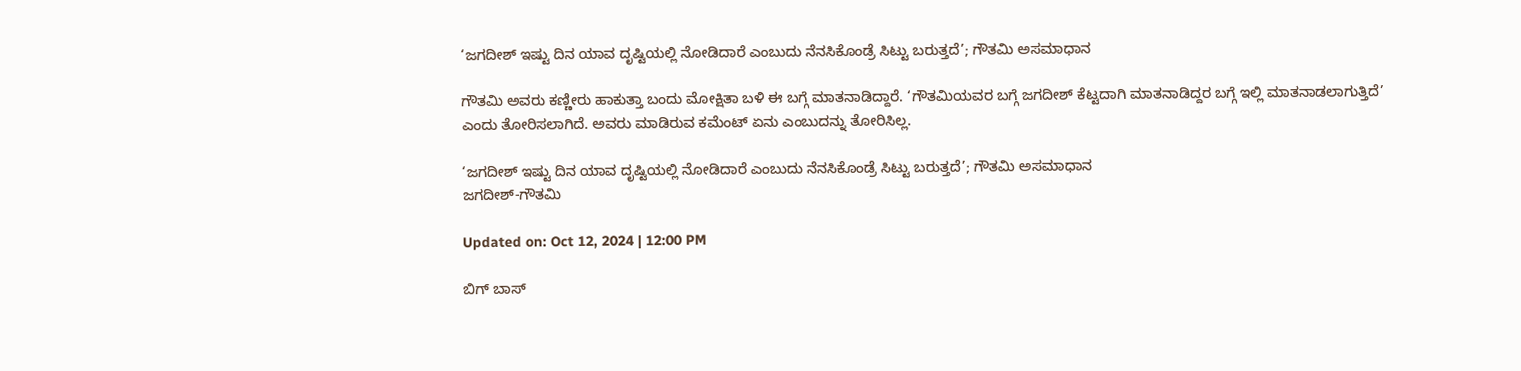‘ಜಗದೀಶ್ ಇಷ್ಟು ದಿನ ಯಾವ ದೃಷ್ಟಿಯಲ್ಲಿ ನೋಡಿದಾರೆ ಎಂಬುದು ನೆನಸಿಕೊಂಡ್ರೆ ಸಿಟ್ಟು ಬರುತ್ತದೆ’; ಗೌತಮಿ ಅಸಮಾಧಾನ

ಗೌತಮಿ ಅವರು ಕಣ್ಣೀರು ಹಾಕುತ್ತಾ ಬಂದು ಮೋಕ್ಷಿತಾ ಬಳಿ ಈ ಬಗ್ಗೆ ಮಾತನಾಡಿದ್ದಾರೆ. ‘ಗೌತಮಿಯವರ ಬಗ್ಗೆ ಜಗದೀಶ್ ಕೆಟ್ಟದಾಗಿ ಮಾತನಾಡಿದ್ದರ ಬಗ್ಗೆ ಇಲ್ಲಿ ಮಾತನಾಡಲಾಗುತ್ತಿದೆ’ ಎಂದು ತೋರಿಸಲಾಗಿದೆ. ಅವರು ಮಾಡಿರುವ ಕಮೆಂಟ್ ಏನು ಎಂಬುದನ್ನು ತೋರಿಸಿಲ್ಲ.

‘ಜಗದೀಶ್ ಇಷ್ಟು ದಿನ ಯಾವ ದೃಷ್ಟಿಯಲ್ಲಿ ನೋಡಿದಾರೆ ಎಂಬುದು ನೆನಸಿಕೊಂಡ್ರೆ ಸಿಟ್ಟು ಬರುತ್ತದೆ’; ಗೌತಮಿ ಅಸಮಾಧಾನ
ಜಗದೀಶ್-ಗೌತಮಿ

Updated on: Oct 12, 2024 | 12:00 PM

ಬಿಗ್ ಬಾಸ್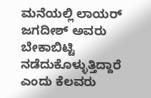ಮನೆಯಲ್ಲಿ ಲಾಯರ್ ಜಗದೀಶ್ ಅವರು ಬೇಕಾಬಿಟ್ಟಿ ನಡೆದುಕೊಳ್ಳುತ್ತಿದ್ದಾರೆ ಎಂದು ಕೆಲವರು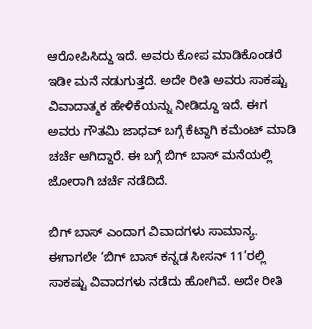ಆರೋಪಿಸಿದ್ದು ಇದೆ. ಅವರು ಕೋಪ ಮಾಡಿಕೊಂಡರೆ ಇಡೀ ಮನೆ ನಡುಗುತ್ತದೆ. ಅದೇ ರೀತಿ ಅವರು ಸಾಕಷ್ಟು ವಿವಾದಾತ್ಮಕ ಹೇಳಿಕೆಯನ್ನು ನೀಡಿದ್ದೂ ಇದೆ. ಈಗ ಅವರು ಗೌತಮಿ ಜಾಧವ್ ಬಗ್ಗೆ ಕೆಟ್ದಾಗಿ ಕಮೆಂಟ್ ಮಾಡಿ ಚರ್ಚೆ ಆಗಿದ್ದಾರೆ. ಈ ಬಗ್ಗೆ ಬಿಗ್ ಬಾಸ್ ಮನೆಯಲ್ಲಿ ಜೋರಾಗಿ ಚರ್ಚೆ ನಡೆದಿದೆ.

ಬಿಗ್ ಬಾಸ್ ಎಂದಾಗ ವಿವಾದಗಳು ಸಾಮಾನ್ಯ. ಈಗಾಗಲೇ ‘ಬಿಗ್ ಬಾಸ್ ಕನ್ನಡ ಸೀಸನ್ 11’ರಲ್ಲಿ ಸಾಕಷ್ಟು ವಿವಾದಗಳು ನಡೆದು ಹೋಗಿವೆ. ಅದೇ ರೀತಿ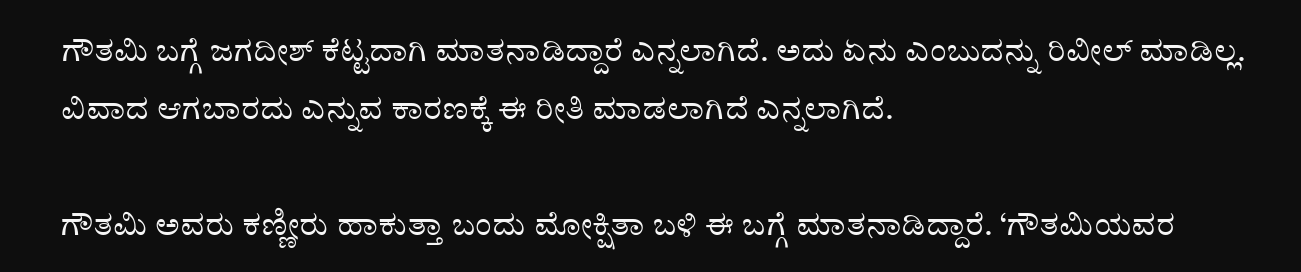ಗೌತಮಿ ಬಗ್ಗೆ ಜಗದೀಶ್ ಕೆಟ್ಟದಾಗಿ ಮಾತನಾಡಿದ್ದಾರೆ ಎನ್ನಲಾಗಿದೆ. ಅದು ಏನು ಎಂಬುದನ್ನು ರಿವೀಲ್ ಮಾಡಿಲ್ಲ. ವಿವಾದ ಆಗಬಾರದು ಎನ್ನುವ ಕಾರಣಕ್ಕೆ ಈ ರೀತಿ ಮಾಡಲಾಗಿದೆ ಎನ್ನಲಾಗಿದೆ.

ಗೌತಮಿ ಅವರು ಕಣ್ಣೀರು ಹಾಕುತ್ತಾ ಬಂದು ಮೋಕ್ಷಿತಾ ಬಳಿ ಈ ಬಗ್ಗೆ ಮಾತನಾಡಿದ್ದಾರೆ. ‘ಗೌತಮಿಯವರ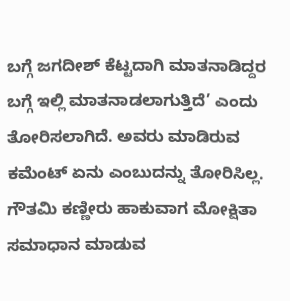ಬಗ್ಗೆ ಜಗದೀಶ್ ಕೆಟ್ಟದಾಗಿ ಮಾತನಾಡಿದ್ದರ ಬಗ್ಗೆ ಇಲ್ಲಿ ಮಾತನಾಡಲಾಗುತ್ತಿದೆ’ ಎಂದು ತೋರಿಸಲಾಗಿದೆ. ಅವರು ಮಾಡಿರುವ ಕಮೆಂಟ್ ಏನು ಎಂಬುದನ್ನು ತೋರಿಸಿಲ್ಲ. ಗೌತಮಿ ಕಣ್ಣೀರು ಹಾಕುವಾಗ ಮೋಕ್ಷಿತಾ ಸಮಾಧಾನ ಮಾಡುವ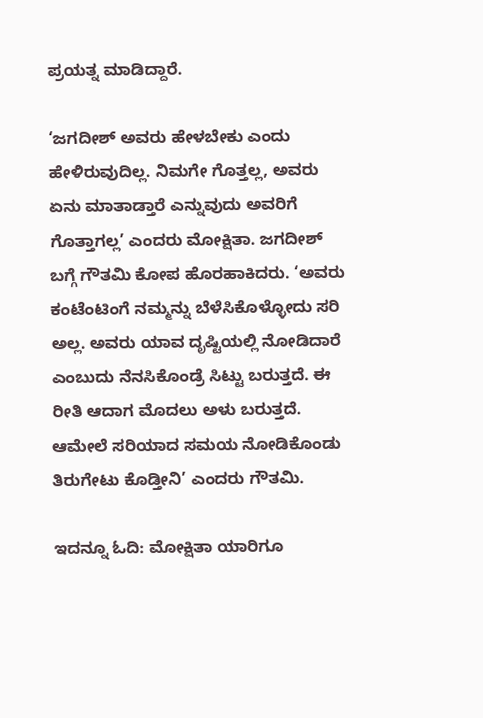ಪ್ರಯತ್ನ ಮಾಡಿದ್ದಾರೆ.

‘ಜಗದೀಶ್ ಅವರು ಹೇಳಬೇಕು ಎಂದು ಹೇಳಿರುವುದಿಲ್ಲ. ನಿಮಗೇ ಗೊತ್ತಲ್ಲ, ಅವರು ಏನು ಮಾತಾಡ್ತಾರೆ ಎನ್ನುವುದು ಅವರಿಗೆ ಗೊತ್ತಾಗಲ್ಲ’ ಎಂದರು ಮೋಕ್ಷಿತಾ. ಜಗದೀಶ್ ಬಗ್ಗೆ ಗೌತಮಿ ಕೋಪ ಹೊರಹಾಕಿದರು. ‘ಅವರು ಕಂಟೆಂಟಿಂಗೆ ನಮ್ಮನ್ನು ಬೆಳೆಸಿಕೊಳ್ಳೋದು ಸರಿ ಅಲ್ಲ. ಅವರು ಯಾವ ದೃಷ್ಟಿಯಲ್ಲಿ ನೋಡಿದಾರೆ ಎಂಬುದು ನೆನಸಿಕೊಂಡ್ರೆ ಸಿಟ್ಟು ಬರುತ್ತದೆ. ಈ ರೀತಿ ಆದಾಗ ಮೊದಲು ಅಳು ಬರುತ್ತದೆ. ಆಮೇಲೆ ಸರಿಯಾದ ಸಮಯ ನೋಡಿಕೊಂಡು ತಿರುಗೇಟು ಕೊಡ್ತೀನಿ’ ಎಂದರು ಗೌತಮಿ.

ಇದನ್ನೂ ಓದಿ: ಮೋಕ್ಷಿತಾ ಯಾರಿಗೂ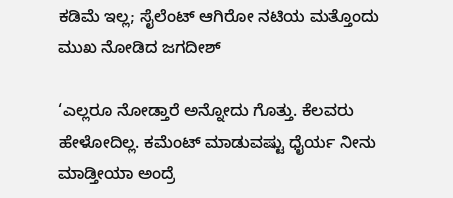ಕಡಿಮೆ ಇಲ್ಲ; ಸೈಲೆಂಟ್ ಆಗಿರೋ ನಟಿಯ ಮತ್ತೊಂದು ಮುಖ ನೋಡಿದ ಜಗದೀಶ್

‘ಎಲ್ಲರೂ ನೋಡ್ತಾರೆ ಅನ್ನೋದು ಗೊತ್ತು. ಕೆಲವರು ಹೇಳೋದಿಲ್ಲ. ಕಮೆಂಟ್ ಮಾಡುವಷ್ಟು ಧೈರ್ಯ ನೀನು ಮಾಡ್ತೀಯಾ ಅಂದ್ರೆ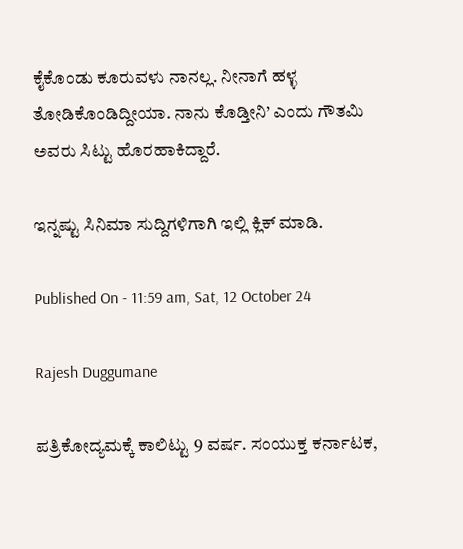ಕೈಕೊಂಡು ಕೂರುವಳು ನಾನಲ್ಲ. ನೀನಾಗೆ ಹಳ್ಳ ತೋಡಿಕೊಂಡಿದ್ದೀಯಾ. ನಾನು ಕೊಡ್ತೀನಿ’ ಎಂದು ಗೌತಮಿ ಅವರು ಸಿಟ್ಟು ಹೊರಹಾಕಿದ್ದಾರೆ.

ಇನ್ನಷ್ಟು ಸಿನಿಮಾ ಸುದ್ದಿಗಳಿಗಾಗಿ ಇಲ್ಲಿ ಕ್ಲಿಕ್ ಮಾಡಿ.

Published On - 11:59 am, Sat, 12 October 24

Rajesh Duggumane

ಪತ್ರಿಕೋದ್ಯಮಕ್ಕೆ ಕಾಲಿಟ್ಟು 9 ವರ್ಷ. ಸಂಯುಕ್ತ ಕರ್ನಾಟಕ,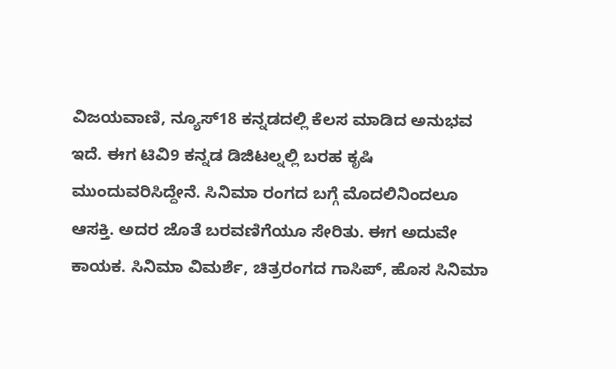ವಿಜಯವಾಣಿ, ನ್ಯೂಸ್18 ಕನ್ನಡದಲ್ಲಿ ಕೆಲಸ ಮಾಡಿದ ಅನುಭವ ಇದೆ. ಈಗ ಟಿವಿ9 ಕನ್ನಡ ಡಿಜಿಟಲ್ನಲ್ಲಿ ಬರಹ ಕೃಷಿ ಮುಂದುವರಿಸಿದ್ದೇನೆ. ಸಿನಿಮಾ ರಂಗದ ಬಗ್ಗೆ ಮೊದಲಿನಿಂದಲೂ ಆಸಕ್ತಿ. ಅದರ ಜೊತೆ ಬರವಣಿಗೆಯೂ ಸೇರಿತು. ಈಗ ಅದುವೇ ಕಾಯಕ. ಸಿನಿಮಾ ವಿಮರ್ಶೆ, ಚಿತ್ರರಂಗದ ಗಾಸಿಪ್, ಹೊಸ ಸಿನಿಮಾ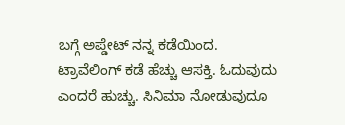ಬಗ್ಗೆ ಅಪ್ಡೇಟ್ ನನ್ನ ಕಡೆಯಿಂದ. ಟ್ರಾವೆಲಿಂಗ್ ಕಡೆ ಹೆಚ್ಚು ಆಸಕ್ತಿ. ಓದುವುದು ಎಂದರೆ ಹುಚ್ಚು. ಸಿನಿಮಾ ನೋಡುವುದೂ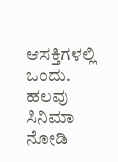ಆಸಕ್ತಿಗಳಲ್ಲಿ ಒಂದು. ಹಲವು ಸಿನಿಮಾ ನೋಡಿ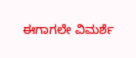ಈಗಾಗಲೇ ವಿಮರ್ಶೆ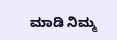ಮಾಡಿ ನಿಮ್ಮ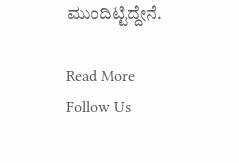ಮುಂದಿಟ್ಟಿದ್ದೇನೆ.

Read More
Follow Us